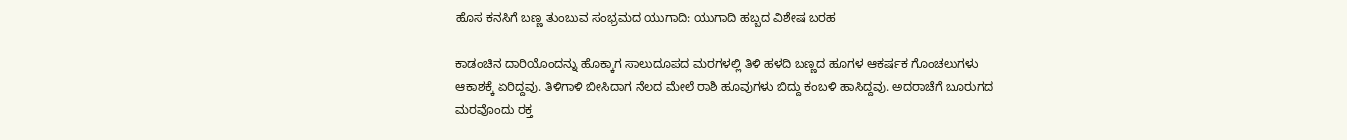ಹೊಸ ಕನಸಿಗೆ ಬಣ್ಣ ತುಂಬುವ ಸಂಭ್ರಮದ ಯುಗಾದಿ: ಯುಗಾದಿ ಹಬ್ಬದ ವಿಶೇಷ ಬರಹ

ಕಾಡಂಚಿನ ದಾರಿಯೊಂದನ್ನು ಹೊಕ್ಕಾಗ ಸಾಲುದೂಪದ ಮರಗಳಲ್ಲಿ ತಿಳಿ ಹಳದಿ ಬಣ್ಣದ ಹೂಗಳ ಆಕರ್ಷಕ ಗೊಂಚಲುಗಳು ಆಕಾಶಕ್ಕೆ ಏರಿದ್ದವು. ತಿಳಿಗಾಳಿ ಬೀಸಿದಾಗ ನೆಲದ ಮೇಲೆ ರಾಶಿ ಹೂವುಗಳು ಬಿದ್ದು ಕಂಬಳಿ ಹಾಸಿದ್ದವು. ಅದರಾಚೆಗೆ ಬೂರುಗದ ಮರವೊಂದು ರಕ್ತ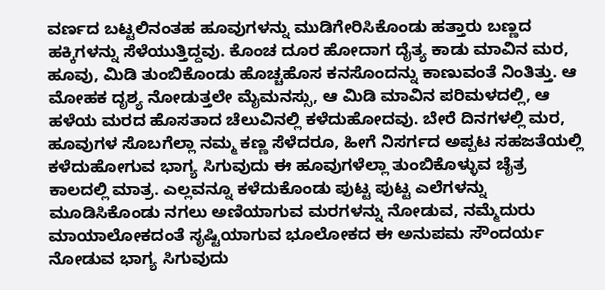ವರ್ಣದ ಬಟ್ಟಲಿನಂತಹ ಹೂವುಗಳನ್ನು ಮುಡಿಗೇರಿಸಿಕೊಂಡು ಹತ್ತಾರು ಬಣ್ಣದ ಹಕ್ಕಿಗಳನ್ನು ಸೆಳೆಯುತ್ತಿದ್ದವು. ಕೊಂಚ ದೂರ ಹೋದಾಗ ದೈತ್ಯ ಕಾಡು ಮಾವಿನ ಮರ, ಹೂವು, ಮಿಡಿ ತುಂಬಿಕೊಂಡು ಹೊಚ್ಚಹೊಸ ಕನಸೊಂದನ್ನು ಕಾಣುವಂತೆ ನಿಂತಿತ್ತು. ಆ ಮೋಹಕ ದೃಶ್ಯ ನೋಡುತ್ತಲೇ ಮೈಮನಸ್ಸು, ಆ ಮಿಡಿ ಮಾವಿನ ಪರಿಮಳದಲ್ಲಿ, ಆ ಹಳೆಯ ಮರದ ಹೊಸತಾದ ಚೆಲುವಿನಲ್ಲಿ ಕಳೆದುಹೋದವು. ಬೇರೆ ದಿನಗಳಲ್ಲಿ ಮರ, ಹೂವುಗಳ ಸೊಬಗೆಲ್ಲಾ ನಮ್ಮ ಕಣ್ಣ ಸೆಳೆದರೂ, ಹೀಗೆ ನಿಸರ್ಗದ ಅಪ್ಪಟ ಸಹಜತೆಯಲ್ಲಿ ಕಳೆದುಹೋಗುವ ಭಾಗ್ಯ ಸಿಗುವುದು ಈ ಹೂವುಗಳೆಲ್ಲಾ ತುಂಬಿಕೊಳ್ಳುವ ಚೈತ್ರ ಕಾಲದಲ್ಲಿ ಮಾತ್ರ. ಎಲ್ಲವನ್ನೂ ಕಳೆದುಕೊಂಡು ಪುಟ್ಟ ಪುಟ್ಟ ಎಲೆಗಳನ್ನು ಮೂಡಿಸಿಕೊಂಡು ನಗಲು ಅಣಿಯಾಗುವ ಮರಗಳನ್ನು ನೋಡುವ, ನಮ್ಮೆದುರು ಮಾಯಾಲೋಕದಂತೆ ಸೃಷ್ಟಿಯಾಗುವ ಭೂಲೋಕದ ಈ ಅನುಪಮ ಸೌಂದರ್ಯ ನೋಡುವ ಭಾಗ್ಯ ಸಿಗುವುದು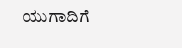ಯುಗಾದಿಗೆ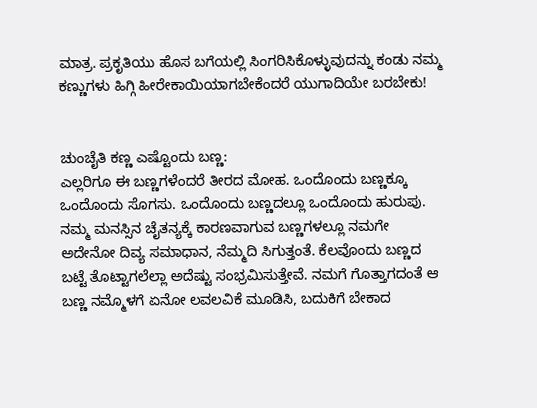ಮಾತ್ರ. ಪ್ರಕೃತಿಯು ಹೊಸ ಬಗೆಯಲ್ಲಿ ಸಿಂಗರಿಸಿಕೊಳ್ಳುವುದನ್ನು ಕಂಡು ನಮ್ಮ ಕಣ್ಣುಗಳು ಹಿಗ್ಗಿ ಹೀರೇಕಾಯಿಯಾಗಬೇಕೆಂದರೆ ಯುಗಾದಿಯೇ ಬರಬೇಕು!


ಚುಂಚೈತಿ ಕಣ್ಣ ಎಷ್ಟೊಂದು ಬಣ್ಣ:
ಎಲ್ಲರಿಗೂ ಈ ಬಣ್ಣಗಳೆಂದರೆ ತೀರದ ಮೋಹ. ಒಂದೊಂದು ಬಣ್ಣಕ್ಕೂ ಒಂದೊಂದು ಸೊಗಸು. ಒಂದೊಂದು ಬಣ್ಣದಲ್ಲೂ ಒಂದೊಂದು ಹುರುಪು. ನಮ್ಮ ಮನಸ್ಸಿನ ಚೈತನ್ಯಕ್ಕೆ ಕಾರಣವಾಗುವ ಬಣ್ಣಗಳಲ್ಲೂ ನಮಗೇ ಅದೇನೋ ದಿವ್ಯ ಸಮಾಧಾನ, ನೆಮ್ಮದಿ ಸಿಗುತ್ತಂತೆ. ಕೆಲವೊಂದು ಬಣ್ಣದ ಬಟ್ಟೆ ತೊಟ್ಟಾಗಲೆಲ್ಲಾ ಅದೆಷ್ಟು ಸಂಭ್ರಮಿಸುತ್ತೇವೆ. ನಮಗೆ ಗೊತ್ತಾಗದಂತೆ ಆ ಬಣ್ಣ ನಮ್ಮೊಳಗೆ ಏನೋ ಲವಲವಿಕೆ ಮೂಡಿಸಿ, ಬದುಕಿಗೆ ಬೇಕಾದ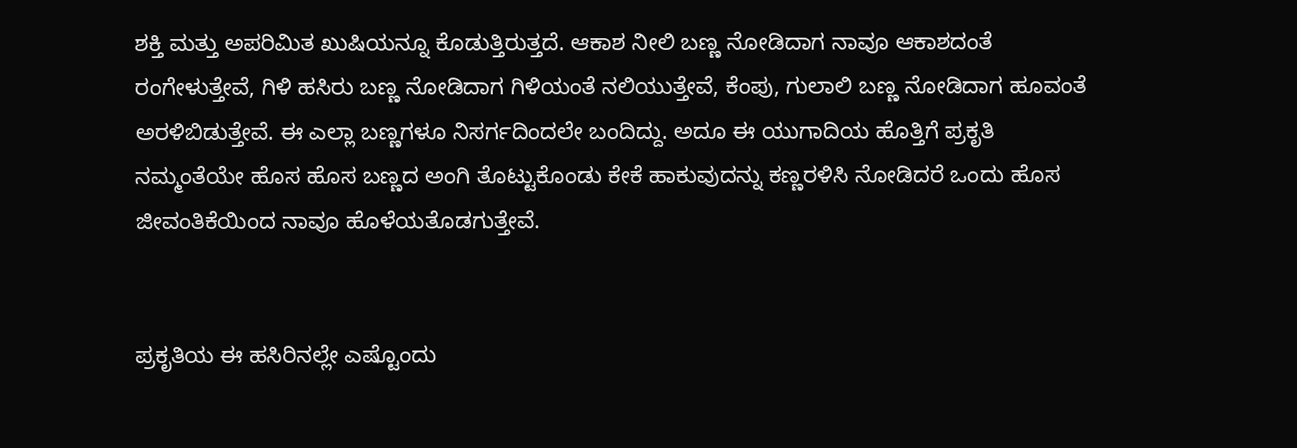ಶಕ್ತಿ ಮತ್ತು ಅಪರಿಮಿತ ಖುಷಿಯನ್ನೂ ಕೊಡುತ್ತಿರುತ್ತದೆ. ಆಕಾಶ ನೀಲಿ ಬಣ್ಣ ನೋಡಿದಾಗ ನಾವೂ ಆಕಾಶದಂತೆ ರಂಗೇಳುತ್ತೇವೆ, ಗಿಳಿ ಹಸಿರು ಬಣ್ಣ ನೋಡಿದಾಗ ಗಿಳಿಯಂತೆ ನಲಿಯುತ್ತೇವೆ, ಕೆಂಪು, ಗುಲಾಲಿ ಬಣ್ಣ ನೋಡಿದಾಗ ಹೂವಂತೆ ಅರಳಿಬಿಡುತ್ತೇವೆ. ಈ ಎಲ್ಲಾ ಬಣ್ಣಗಳೂ ನಿಸರ್ಗದಿಂದಲೇ ಬಂದಿದ್ದು. ಅದೂ ಈ ಯುಗಾದಿಯ ಹೊತ್ತಿಗೆ ಪ್ರಕೃತಿ ನಮ್ಮಂತೆಯೇ ಹೊಸ ಹೊಸ ಬಣ್ಣದ ಅಂಗಿ ತೊಟ್ಟುಕೊಂಡು ಕೇಕೆ ಹಾಕುವುದನ್ನು ಕಣ್ಣರಳಿಸಿ ನೋಡಿದರೆ ಒಂದು ಹೊಸ ಜೀವಂತಿಕೆಯಿಂದ ನಾವೂ ಹೊಳೆಯತೊಡಗುತ್ತೇವೆ.


ಪ್ರಕೃತಿಯ ಈ ಹಸಿರಿನಲ್ಲೇ ಎಷ್ಟೊಂದು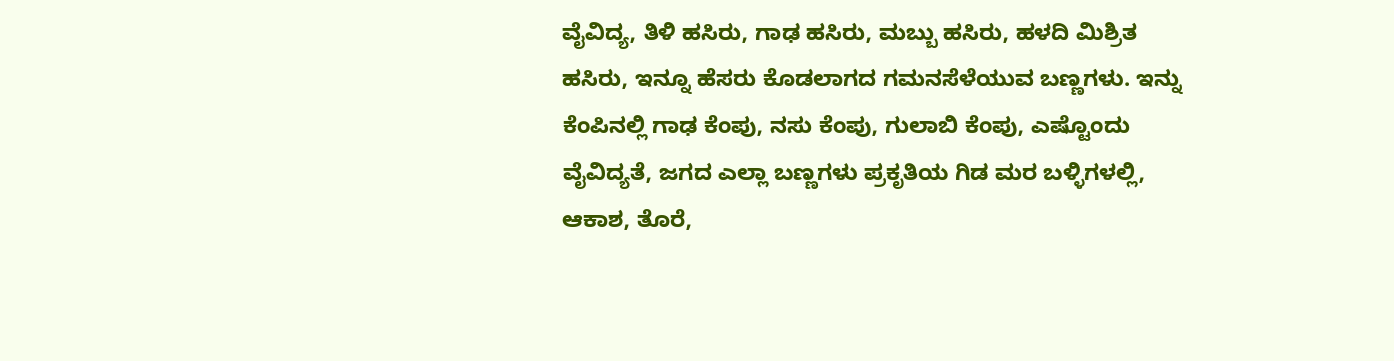ವೈವಿದ್ಯ, ತಿಳಿ ಹಸಿರು, ಗಾಢ ಹಸಿರು, ಮಬ್ಬು ಹಸಿರು, ಹಳದಿ ಮಿಶ್ರಿತ ಹಸಿರು, ಇನ್ನೂ ಹೆಸರು ಕೊಡಲಾಗದ ಗಮನಸೆಳೆಯುವ ಬಣ್ಣಗಳು. ಇನ್ನು ಕೆಂಪಿನಲ್ಲಿ ಗಾಢ ಕೆಂಪು, ನಸು ಕೆಂಪು, ಗುಲಾಬಿ ಕೆಂಪು, ಎಷ್ಟೊಂದು ವೈವಿದ್ಯತೆ, ಜಗದ ಎಲ್ಲಾ ಬಣ್ಣಗಳು ಪ್ರಕೃತಿಯ ಗಿಡ ಮರ ಬಳ್ಳಿಗಳಲ್ಲಿ, ಆಕಾಶ, ತೊರೆ,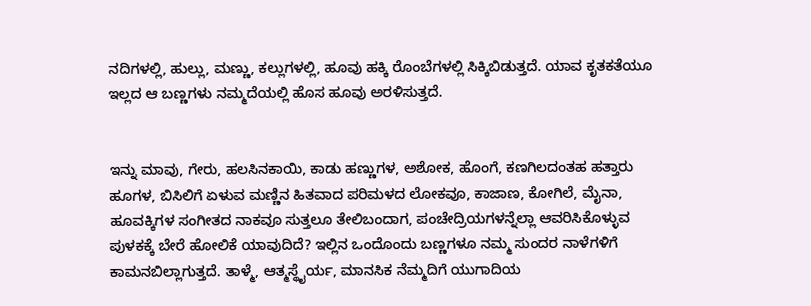ನದಿಗಳಲ್ಲಿ, ಹುಲ್ಲು, ಮಣ್ಣು, ಕಲ್ಲುಗಳಲ್ಲಿ, ಹೂವು ಹಕ್ಕಿ ರೊಂಬೆಗಳಲ್ಲಿ ಸಿಕ್ಕಿಬಿಡುತ್ತದೆ. ಯಾವ ಕೃತಕತೆಯೂ ಇಲ್ಲದ ಆ ಬಣ್ಣಗಳು ನಮ್ಮದೆಯಲ್ಲಿ ಹೊಸ ಹೂವು ಅರಳಿಸುತ್ತದೆ.


ಇನ್ನು ಮಾವು, ಗೇರು, ಹಲಸಿನಕಾಯಿ, ಕಾಡು ಹಣ್ಣುಗಳ, ಅಶೋಕ, ಹೊಂಗೆ, ಕಣಗಿಲದಂತಹ ಹತ್ತಾರು ಹೂಗಳ, ಬಿಸಿಲಿಗೆ ಏಳುವ ಮಣ್ಣಿನ ಹಿತವಾದ ಪರಿಮಳದ ಲೋಕವೂ, ಕಾಜಾಣ, ಕೋಗಿಲೆ, ಮೈನಾ, ಹೂವಕ್ಕಿಗಳ ಸಂಗೀತದ ನಾಕವೂ ಸುತ್ತಲೂ ತೇಲಿಬಂದಾಗ, ಪಂಚೇದ್ರಿಯಗಳನ್ನೆಲ್ಲಾ ಆವರಿಸಿಕೊಳ್ಳುವ ಪುಳಕಕ್ಕೆ ಬೇರೆ ಹೋಲಿಕೆ ಯಾವುದಿದೆ? ಇಲ್ಲಿನ ಒಂದೊಂದು ಬಣ್ಣಗಳೂ ನಮ್ಮ ಸುಂದರ ನಾಳೆಗಳಿಗೆ ಕಾಮನಬಿಲ್ಲಾಗುತ್ತದೆ. ತಾಳ್ಮೆ, ಆತ್ಮಸ್ಥೈರ್ಯ, ಮಾನಸಿಕ ನೆಮ್ಮದಿಗೆ ಯುಗಾದಿಯ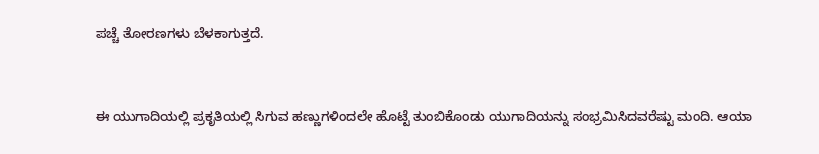ಪಚ್ಚೆ ತೋರಣಗಳು ಬೆಳಕಾಗುತ್ತದೆ.


ಈ ಯುಗಾದಿಯಲ್ಲಿ ಪ್ರಕೃತಿಯಲ್ಲಿ ಸಿಗುವ ಹಣ್ಣುಗಳಿಂದಲೇ ಹೊಟ್ಟೆ ತುಂಬಿಕೊಂಡು ಯುಗಾದಿಯನ್ನು ಸಂಭ್ರಮಿಸಿದವರೆಷ್ಟು ಮಂದಿ. ಆಯಾ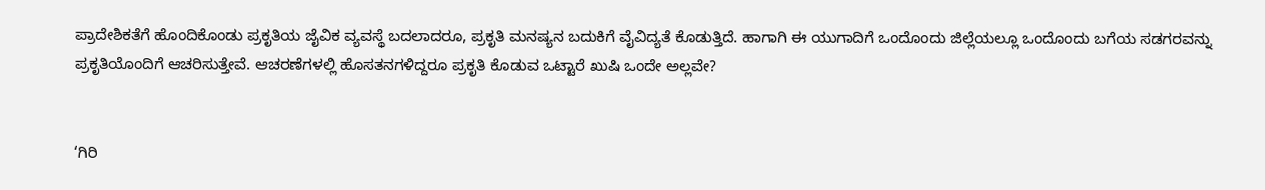ಪ್ರಾದೇಶಿಕತೆಗೆ ಹೊಂದಿಕೊಂಡು ಪ್ರಕೃತಿಯ ಜೈವಿಕ ವ್ಯವಸ್ಥೆ ಬದಲಾದರೂ, ಪ್ರಕೃತಿ ಮನಷ್ಯನ ಬದುಕಿಗೆ ವೈವಿದ್ಯತೆ ಕೊಡುತ್ತಿದೆ. ಹಾಗಾಗಿ ಈ ಯುಗಾದಿಗೆ ಒಂದೊಂದು ಜಿಲ್ಲೆಯಲ್ಲೂ ಒಂದೊಂದು ಬಗೆಯ ಸಡಗರವನ್ನು ಪ್ರಕೃತಿಯೊಂದಿಗೆ ಆಚರಿಸುತ್ತೇವೆ. ಆಚರಣೆಗಳಲ್ಲಿ ಹೊಸತನಗಳಿದ್ದರೂ ಪ್ರಕೃತಿ ಕೊಡುವ ಒಟ್ಟಾರೆ ಖುಷಿ ಒಂದೇ ಅಲ್ಲವೇ?


‘ಗಿರಿ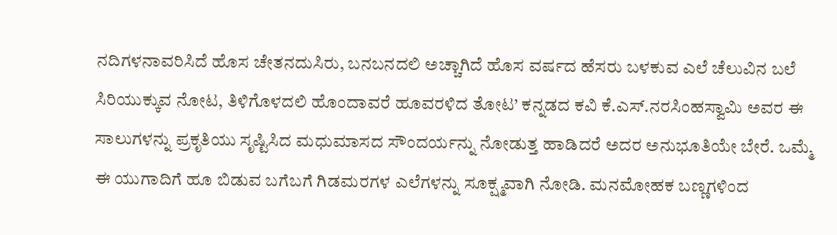ನದಿಗಳನಾವರಿಸಿದೆ ಹೊಸ ಚೇತನದುಸಿರು, ಬನಬನದಲಿ ಅಚ್ಚಾಗಿದೆ ಹೊಸ ವರ್ಷದ ಹೆಸರು ಬಳಕುವ ಎಲೆ ಚೆಲುವಿನ ಬಲೆ ಸಿರಿಯುಕ್ಕುವ ನೋಟ, ತಿಳಿಗೊಳದಲಿ ಹೊಂದಾವರೆ ಹೂವರಳಿದ ತೋಟ’ ಕನ್ನಡದ ಕವಿ ಕೆ.ಎಸ್.ನರಸಿಂಹಸ್ವಾಮಿ ಅವರ ಈ ಸಾಲುಗಳನ್ನು ಪ್ರಕೃತಿಯು ಸೃಷ್ಟಿಸಿದ ಮಧುಮಾಸದ ಸೌಂದರ್ಯನ್ನು ನೋಡುತ್ತ ಹಾಡಿದರೆ ಅದರ ಅನುಭೂತಿಯೇ ಬೇರೆ. ಒಮ್ಮೆ ಈ ಯುಗಾದಿಗೆ ಹೂ ಬಿಡುವ ಬಗೆಬಗೆ ಗಿಡಮರಗಳ ಎಲೆಗಳನ್ನು ಸೂಕ್ಷ್ಮವಾಗಿ ನೋಡಿ. ಮನಮೋಹಕ ಬಣ್ಣಗಳಿಂದ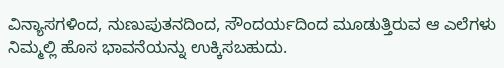ವಿನ್ಯಾಸಗಳಿಂದ, ನುಣುಪುತನದಿಂದ, ಸೌಂದರ್ಯದಿಂದ ಮೂಡುತ್ತಿರುವ ಆ ಎಲೆಗಳು ನಿಮ್ಮಲ್ಲಿ ಹೊಸ ಭಾವನೆಯನ್ನು ಉಕ್ಕಿಸಬಹುದು.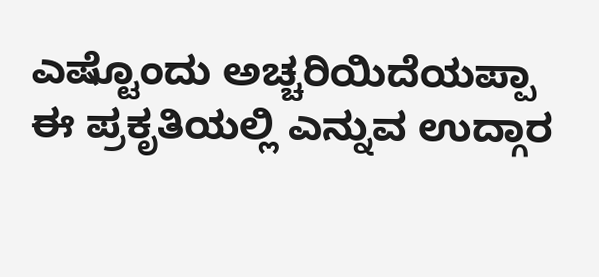ಎಷ್ಟೊಂದು ಅಚ್ಚರಿಯಿದೆಯಪ್ಪಾ ಈ ಪ್ರಕೃತಿಯಲ್ಲಿ ಎನ್ನುವ ಉದ್ಗಾರ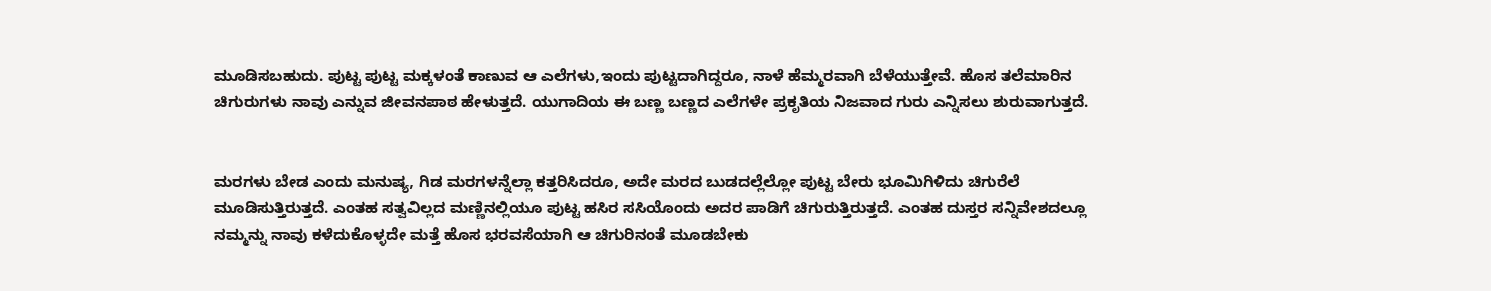ಮೂಡಿಸಬಹುದು. ಪುಟ್ಟ ಪುಟ್ಟ ಮಕ್ಕಳಂತೆ ಕಾಣುವ ಆ ಎಲೆಗಳು,ಇಂದು ಪುಟ್ಟದಾಗಿದ್ದರೂ, ನಾಳೆ ಹೆಮ್ಮರವಾಗಿ ಬೆಳೆಯುತ್ತೇವೆ. ಹೊಸ ತಲೆಮಾರಿನ ಚಿಗುರುಗಳು ನಾವು ಎನ್ನುವ ಜೀವನಪಾಠ ಹೇಳುತ್ತದೆ. ಯುಗಾದಿಯ ಈ ಬಣ್ಣ ಬಣ್ಣದ ಎಲೆಗಳೇ ಪ್ರಕೃತಿಯ ನಿಜವಾದ ಗುರು ಎನ್ನಿಸಲು ಶುರುವಾಗುತ್ತದೆ.


ಮರಗಳು ಬೇಡ ಎಂದು ಮನುಷ್ಯ, ಗಿಡ ಮರಗಳನ್ನೆಲ್ಲಾ ಕತ್ತರಿಸಿದರೂ, ಅದೇ ಮರದ ಬುಡದಲ್ಲೆಲ್ಲೋ ಪುಟ್ಟ ಬೇರು ಭೂಮಿಗಿಳಿದು ಚಿಗುರೆಲೆ ಮೂಡಿಸುತ್ತಿರುತ್ತದೆ. ಎಂತಹ ಸತ್ವವಿಲ್ಲದ ಮಣ್ಣಿನಲ್ಲಿಯೂ ಪುಟ್ಟ ಹಸಿರ ಸಸಿಯೊಂದು ಅದರ ಪಾಡಿಗೆ ಚಿಗುರುತ್ತಿರುತ್ತದೆ. ಎಂತಹ ದುಸ್ತರ ಸನ್ನಿವೇಶದಲ್ಲೂ ನಮ್ಮನ್ನು ನಾವು ಕಳೆದುಕೊಳ್ಳದೇ ಮತ್ತೆ ಹೊಸ ಭರವಸೆಯಾಗಿ ಆ ಚಿಗುರಿನಂತೆ ಮೂಡಬೇಕು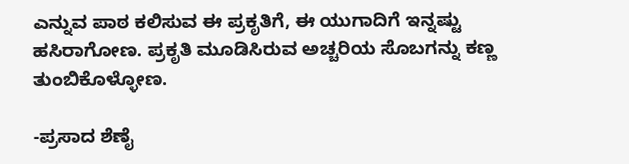ಎನ್ನುವ ಪಾಠ ಕಲಿಸುವ ಈ ಪ್ರಕೃತಿಗೆ, ಈ ಯುಗಾದಿಗೆ ಇನ್ನಷ್ಟು ಹಸಿರಾಗೋಣ. ಪ್ರಕೃತಿ ಮೂಡಿಸಿರುವ ಅಚ್ಚರಿಯ ಸೊಬಗನ್ನು ಕಣ್ಣ ತುಂಬಿಕೊಳ್ಳೋಣ.

-ಪ್ರಸಾದ ಶೆಣೈ